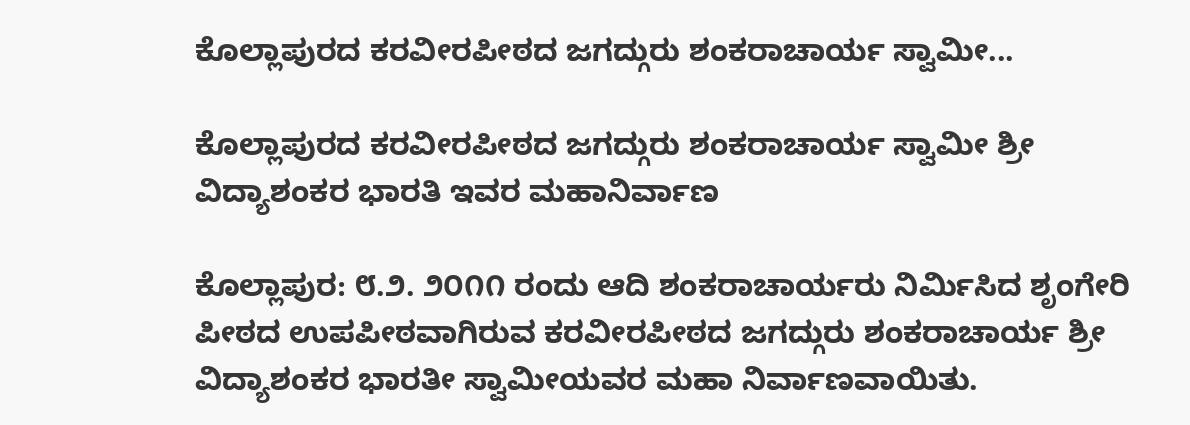ಕೊಲ್ಲಾಪುರದ ಕರವೀರಪೀಠದ ಜಗದ್ಗುರು ಶಂಕರಾಚಾರ್ಯ ಸ್ವಾಮೀ...

ಕೊಲ್ಲಾಪುರದ ಕರವೀರಪೀಠದ ಜಗದ್ಗುರು ಶಂಕರಾಚಾರ್ಯ ಸ್ವಾಮೀ ಶ್ರೀ ವಿದ್ಯಾಶಂಕರ ಭಾರತಿ ಇವರ ಮಹಾನಿರ್ವಾಣ

ಕೊಲ್ಲಾಪುರ: ೮.೨. ೨೦೧೧ ರಂದು ಆದಿ ಶಂಕರಾಚಾರ್ಯರು ನಿರ್ಮಿಸಿದ ಶೃಂಗೇರಿ ಪೀಠದ ಉಪಪೀಠವಾಗಿರುವ ಕರವೀರಪೀಠದ ಜಗದ್ಗುರು ಶಂಕರಾಚಾರ್ಯ ಶ್ರೀ ವಿದ್ಯಾಶಂಕರ ಭಾರತೀ ಸ್ವಾಮೀಯವರ ಮಹಾ ನಿರ್ವಾಣವಾಯಿತು.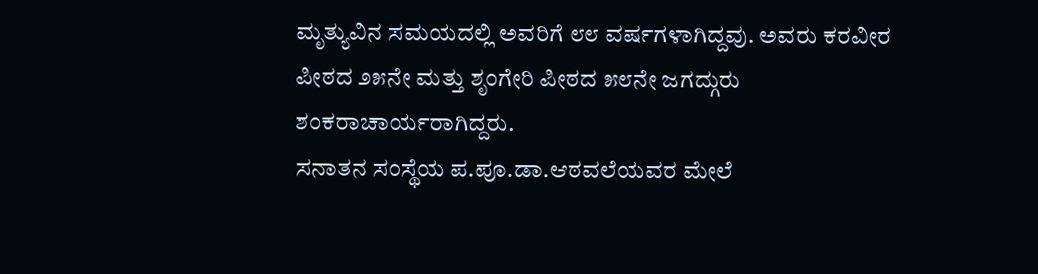ಮೃತ್ಯುವಿನ ಸಮಯದಲ್ಲಿ ಅವರಿಗೆ ೮೮ ವರ್ಷಗಳಾಗಿದ್ದವು. ಅವರು ಕರವೀರ ಪೀಠದ ೨೫ನೇ ಮತ್ತು ಶೃಂಗೇರಿ ಪೀಠದ ೫೮ನೇ ಜಗದ್ಗುರು ಶಂಕರಾಚಾರ್ಯರಾಗಿದ್ದರು.
ಸನಾತನ ಸಂಸ್ಥೆಯ ಪ.ಪೂ.ಡಾ.ಆಠವಲೆಯವರ ಮೇಲೆ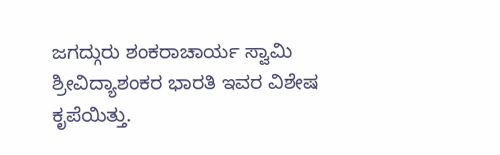ಜಗದ್ಗುರು ಶಂಕರಾಚಾರ್ಯ ಸ್ವಾಮಿ ಶ್ರೀವಿದ್ಯಾಶಂಕರ ಭಾರತಿ ಇವರ ವಿಶೇಷ ಕೃಪೆಯಿತ್ತು.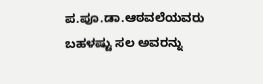ಪ.ಪೂ.ಡಾ.ಆಠವಲೆಯವರು ಬಹಳಷ್ಟು ಸಲ ಅವರನ್ನು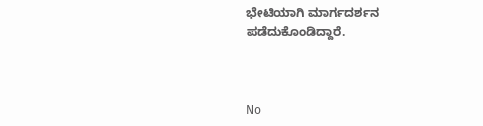ಭೇಟಿಯಾಗಿ ಮಾರ್ಗದರ್ಶನ ಪಡೆದುಕೊಂಡಿದ್ದಾರೆ.



No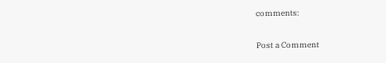comments:

Post a Comment